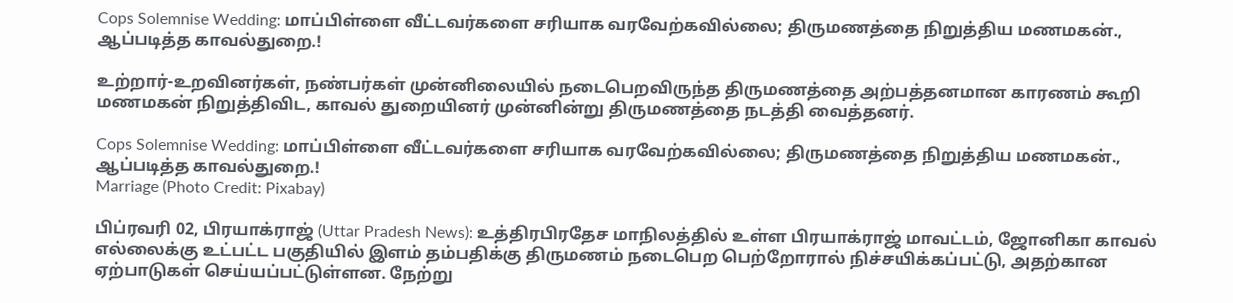Cops Solemnise Wedding: மாப்பிள்ளை வீட்டவர்களை சரியாக வரவேற்கவில்லை; திருமணத்தை நிறுத்திய மணமகன்., ஆப்படித்த காவல்துறை.!

உற்றார்-உறவினர்கள், நண்பர்கள் முன்னிலையில் நடைபெறவிருந்த திருமணத்தை அற்பத்தனமான காரணம் கூறி மணமகன் நிறுத்திவிட, காவல் துறையினர் முன்னின்று திருமணத்தை நடத்தி வைத்தனர்.

Cops Solemnise Wedding: மாப்பிள்ளை வீட்டவர்களை சரியாக வரவேற்கவில்லை; திருமணத்தை நிறுத்திய மணமகன்., ஆப்படித்த காவல்துறை.!
Marriage (Photo Credit: Pixabay)

பிப்ரவரி 02, பிரயாக்ராஜ் (Uttar Pradesh News): உத்திரபிரதேச மாநிலத்தில் உள்ள பிரயாக்ராஜ் மாவட்டம், ஜோனிகா காவல் எல்லைக்கு உட்பட்ட பகுதியில் இளம் தம்பதிக்கு திருமணம் நடைபெற பெற்றோரால் நிச்சயிக்கப்பட்டு, அதற்கான ஏற்பாடுகள் செய்யப்பட்டுள்ளன. நேற்று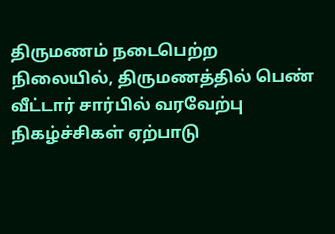திருமணம் நடைபெற்ற நிலையில், திருமணத்தில் பெண் வீட்டார் சார்பில் வரவேற்பு நிகழ்ச்சிகள் ஏற்பாடு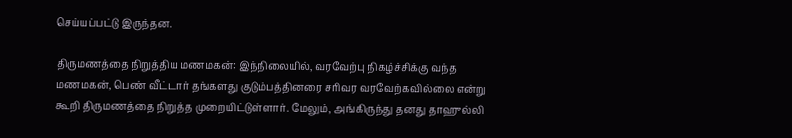செய்யப்பட்டு இருந்தன.

திருமணத்தை நிறுத்திய மணமகன்: இந்நிலையில், வரவேற்பு நிகழ்ச்சிக்கு வந்த மணமகன், பெண் வீட்டார் தங்களது குடும்பத்தினரை சரிவர வரவேற்கவில்லை என்று கூறி திருமணத்தை நிறுத்த முறையிட்டுள்ளார். மேலும், அங்கிருந்து தனது தாஹுல்லி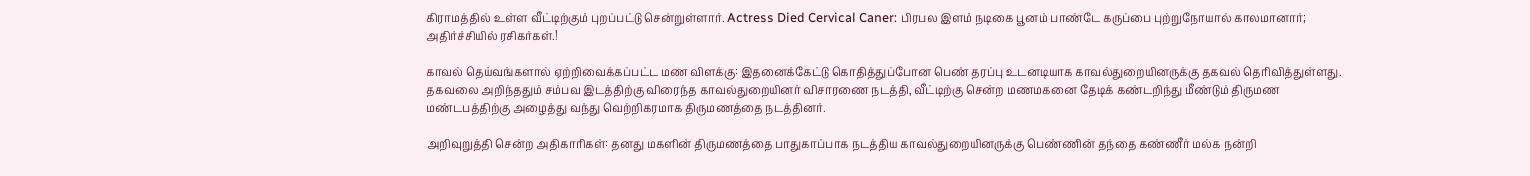கிராமத்தில் உள்ள வீட்டிற்கும் புறப்பட்டு சென்றுள்ளார். Actress Died Cervical Caner: பிரபல இளம் நடிகை பூனம் பாண்டே கருப்பை புற்றுநோயால் காலமானார்; அதிர்ச்சியில் ரசிகர்கள்.!

காவல் தெய்வங்களால் ஏற்றிவைக்கப்பட்ட மண விளக்கு: இதனைக்கேட்டு கொதித்துப்போன பெண் தரப்பு உடனடியாக காவல்துறையினருக்கு தகவல் தெரிவித்துள்ளது. தகவலை அறிந்ததும் சம்பவ இடத்திற்கு விரைந்த காவல்துறையினர் விசாரணை நடத்தி, வீட்டிற்கு சென்ற மணமகனை தேடிக் கண்டறிந்து மீண்டும் திருமண மண்டபத்திற்கு அழைத்து வந்து வெற்றிகரமாக திருமணத்தை நடத்தினர்.

அறிவுறுத்தி சென்ற அதிகாரிகள்: தனது மகளின் திருமணத்தை பாதுகாப்பாக நடத்திய காவல்துறையினருக்கு பெண்ணின் தந்தை கண்ணீர் மல்க நன்றி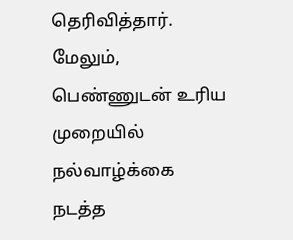தெரிவித்தார். மேலும், பெண்ணுடன் உரிய முறையில் நல்வாழ்க்கை நடத்த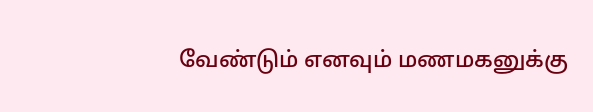வேண்டும் எனவும் மணமகனுக்கு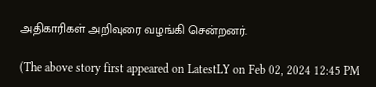அதிகாரிகள் அறிவுரை வழங்கி சென்றனர்.

(The above story first appeared on LatestLY on Feb 02, 2024 12:45 PM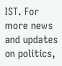IST. For more news and updates on politics,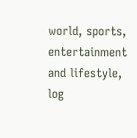world, sports, entertainment and lifestyle, log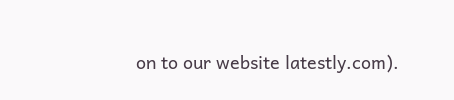on to our website latestly.com).